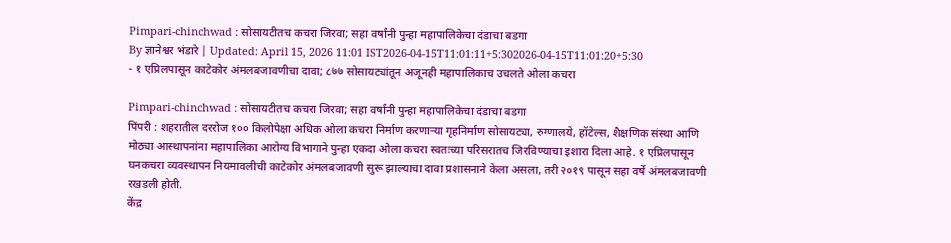Pimpari-chinchwad : सोसायटीतच कचरा जिरवा; सहा वर्षांनी पुन्हा महापालिकेचा दंडाचा बडगा
By ज्ञानेश्वर भंडारे | Updated: April 15, 2026 11:01 IST2026-04-15T11:01:11+5:302026-04-15T11:01:20+5:30
- १ एप्रिलपासून काटेकोर अंमलबजावणीचा दावा; ८७७ सोसायट्यांतून अजूनही महापालिकाच उचलते ओला कचरा

Pimpari-chinchwad : सोसायटीतच कचरा जिरवा; सहा वर्षांनी पुन्हा महापालिकेचा दंडाचा बडगा
पिंपरी : शहरातील दररोज १०० किलोपेक्षा अधिक ओला कचरा निर्माण करणाऱ्या गृहनिर्माण सोसायट्या, रुग्णालये, हॉटेल्स, शैक्षणिक संस्था आणि मोठ्या आस्थापनांना महापालिका आरोग्य विभागाने पुन्हा एकदा ओला कचरा स्वतःच्या परिसरातच जिरविण्याचा इशारा दिला आहे. १ एप्रिलपासून घनकचरा व्यवस्थापन नियमावलीची काटेकोर अंमलबजावणी सुरू झाल्याचा दावा प्रशासनाने केला असला, तरी २०१९ पासून सहा वर्षे अंमलबजावणी रखडली होती.
केंद्र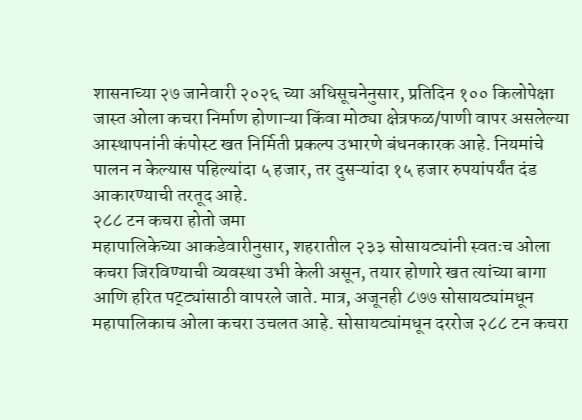शासनाच्या २७ जानेवारी २०२६ च्या अधिसूचनेनुसार, प्रतिदिन १०० किलोपेक्षा जास्त ओला कचरा निर्माण होणाऱ्या किंवा मोठ्या क्षेत्रफळ/पाणी वापर असलेल्या आस्थापनांनी कंपोस्ट खत निर्मिती प्रकल्प उभारणे बंधनकारक आहे. नियमांचे पालन न केल्यास पहिल्यांदा ५ हजार, तर दुसऱ्यांदा १५ हजार रुपयांपर्यंत दंड आकारण्याची तरतूद आहे.
२८८ टन कचरा होतो जमा
महापालिकेच्या आकडेवारीनुसार, शहरातील २३३ सोसायट्यांनी स्वतःच ओला कचरा जिरविण्याची व्यवस्था उभी केली असून, तयार होणारे खत त्यांच्या बागा आणि हरित पट्ट्यांसाठी वापरले जाते. मात्र, अजूनही ८७७ सोसायट्यांमधून महापालिकाच ओला कचरा उचलत आहे. सोसायट्यांमधून दररोज २८८ टन कचरा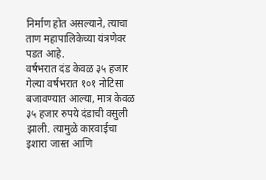निर्माण होत असल्याने, त्याचा ताण महापालिकेच्या यंत्रणेवर पडत आहे.
वर्षभरात दंड केवळ ३५ हजार
गेल्या वर्षभरात १०१ नोटिसा बजावण्यात आल्या, मात्र केवळ ३५ हजार रुपये दंडाची वसुली झाली. त्यामुळे कारवाईचा इशारा जास्त आणि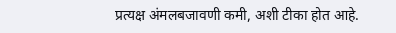प्रत्यक्ष अंमलबजावणी कमी, अशी टीका होत आहे.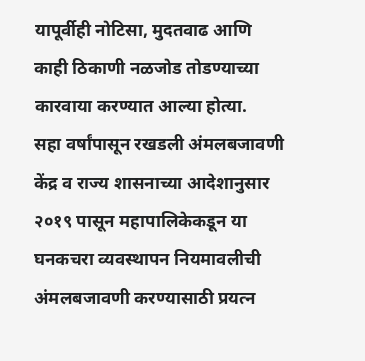यापूर्वीही नोटिसा, मुदतवाढ आणि काही ठिकाणी नळजोड तोडण्याच्या कारवाया करण्यात आल्या होत्या.
सहा वर्षांपासून रखडली अंमलबजावणी
केंद्र व राज्य शासनाच्या आदेशानुसार २०१९ पासून महापालिकेकडून या घनकचरा व्यवस्थापन नियमावलीची अंमलबजावणी करण्यासाठी प्रयत्न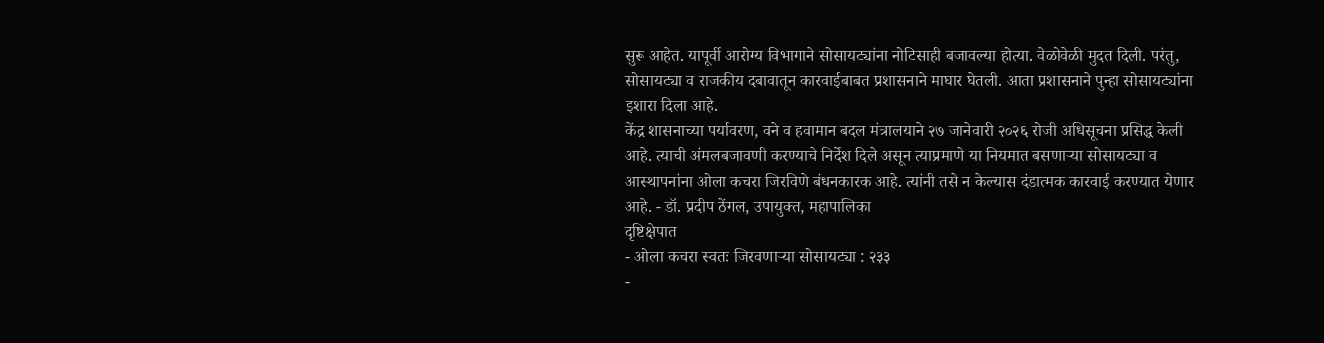सुरू आहेत. यापूर्वी आरोग्य विभागाने सोसायट्यांना नोटिसाही बजावल्या होत्या. वेळोवेळी मुदत दिली. परंतु, सोसायट्या व राजकीय दबावातून कारवाईबाबत प्रशासनाने माघार घेतली. आता प्रशासनाने पुन्हा सोसायट्यांना इशारा दिला आहे.
केंद्र शासनाच्या पर्यावरण, वने व हवामान बदल मंत्रालयाने २७ जानेवारी २०२६ रोजी अधिसूचना प्रसिद्ध केली आहे. त्याची अंमलबजावणी करण्याचे निर्देश दिले असून त्याप्रमाणे या नियमात बसणाऱ्या सोसायट्या व आस्थापनांना ओला कचरा जिरविणे बंधनकारक आहे. त्यांनी तसे न केल्यास दंडात्मक कारवाई करण्यात येणार आहे. - डॉ. प्रदीप ठेंगल, उपायुक्त, महापालिका
दृष्टिक्षेपात
- ओला कचरा स्वतः जिरवणाऱ्या सोसायट्या : २३३
-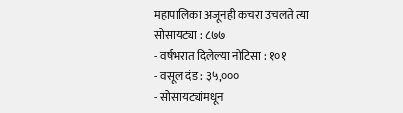महापालिका अजूनही कचरा उचलते त्या सोसायट्या : ८७७
- वर्षभरात दिलेल्या नोटिसा : १०१
- वसूल दंड : ३५,०००
- सोसायट्यांमधून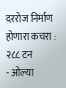दररोज निर्माण होणारा कचरा : २८८ टन
- ओल्या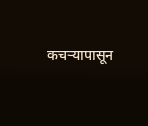कचऱ्यापासून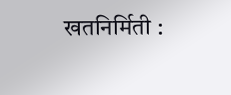खतनिर्मिती :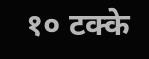१० टक्के